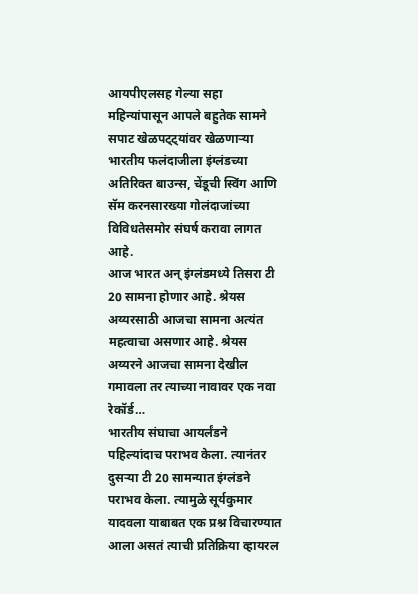आयपीएलसह गेल्या सहा महिन्यांपासून आपले बहुतेक सामने सपाट खेळपट्ट्यांवर खेळणाऱ्या भारतीय फलंदाजीला इंग्लंडच्या अतिरिक्त बाउन्स, चेंडूची स्विंग आणि सॅम करनसारख्या गोलंदाजांच्या विविधतेसमोर संघर्ष करावा लागत आहे.
आज भारत अन् इंग्लंडमध्ये तिसरा टी 20 सामना होणार आहे. श्रेयस अय्यरसाठी आजचा सामना अत्यंत महत्वाचा असणार आहे. श्रेयस अय्यरने आजचा सामना देखील गमावला तर त्याच्या नावावर एक नवा रेकॉर्ड…
भारतीय संघाचा आयर्लंडने पहिल्यांदाच पराभव केला. त्यानंतर दुसऱ्या टी 20 सामन्यात इंग्लंडने पराभव केला. त्यामुळे सूर्यकुमार यादवला याबाबत एक प्रश्न विचारण्यात आला असतं त्याची प्रतिक्रिया व्हायरल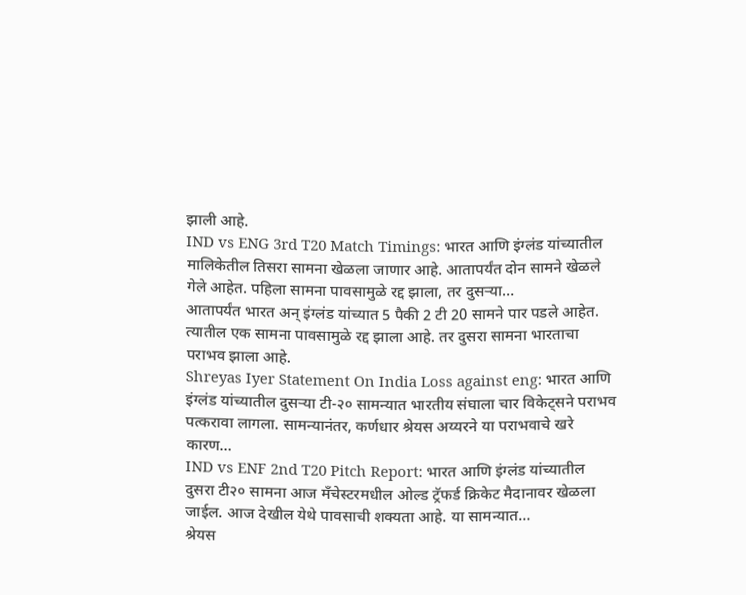झाली आहे.
IND vs ENG 3rd T20 Match Timings: भारत आणि इंग्लंड यांच्यातील मालिकेतील तिसरा सामना खेळला जाणार आहे. आतापर्यंत दोन सामने खेळले गेले आहेत. पहिला सामना पावसामुळे रद्द झाला, तर दुसऱ्या…
आतापर्यंत भारत अन् इंग्लंड यांच्यात 5 पैकी 2 टी 20 सामने पार पडले आहेत. त्यातील एक सामना पावसामुळे रद्द झाला आहे. तर दुसरा सामना भारताचा पराभव झाला आहे.
Shreyas Iyer Statement On India Loss against eng: भारत आणि इंग्लंड यांच्यातील दुसऱ्या टी-२० सामन्यात भारतीय संघाला चार विकेट्सने पराभव पत्करावा लागला. सामन्यानंतर, कर्णधार श्रेयस अय्यरने या पराभवाचे खरे कारण…
IND vs ENF 2nd T20 Pitch Report: भारत आणि इंग्लंड यांच्यातील दुसरा टी२० सामना आज मँचेस्टरमधील ओल्ड ट्रॅफर्ड क्रिकेट मैदानावर खेळला जाईल. आज देखील येथे पावसाची शक्यता आहे. या सामन्यात…
श्रेयस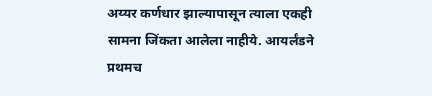अय्यर कर्णधार झाल्यापासून त्याला एकही सामना जिंकता आलेला नाहीये. आयर्लंडने प्रथमच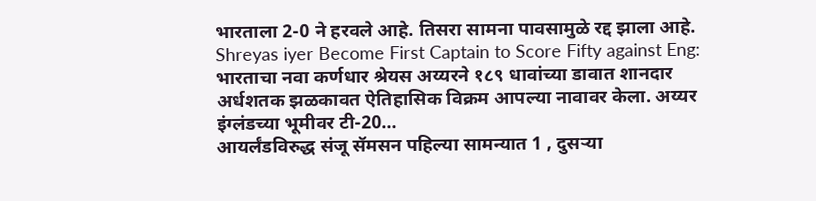भारताला 2-0 ने हरवले आहे. तिसरा सामना पावसामुळे रद्द झाला आहे.
Shreyas iyer Become First Captain to Score Fifty against Eng: भारताचा नवा कर्णधार श्रेयस अय्यरने १८९ धावांच्या डावात शानदार अर्धशतक झळकावत ऐतिहासिक विक्रम आपल्या नावावर केला. अय्यर इंग्लंडच्या भूमीवर टी-20…
आयर्लंडविरुद्ध संजू सॅमसन पहिल्या सामन्यात 1 , दुसऱ्या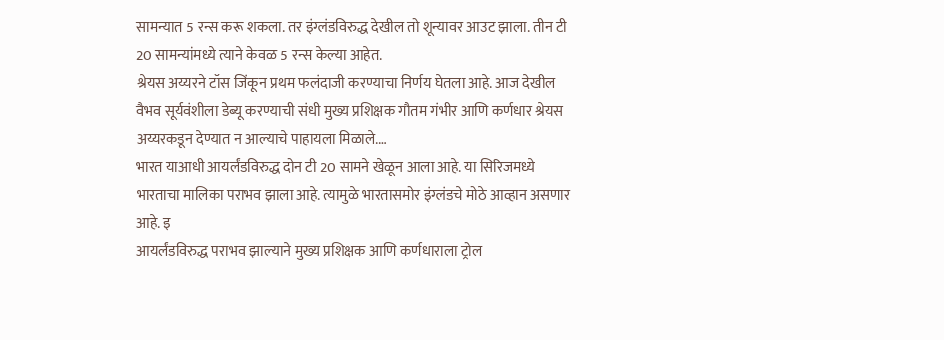सामन्यात 5 रन्स करू शकला. तर इंग्लंडविरुद्ध देखील तो शून्यावर आउट झाला. तीन टी 20 सामन्यांमध्ये त्याने केवळ 5 रन्स केल्या आहेत.
श्रेयस अय्यरने टॉस जिंकून प्रथम फलंदाजी करण्याचा निर्णय घेतला आहे. आज देखील वैभव सूर्यवंशीला डेब्यू करण्याची संधी मुख्य प्रशिक्षक गौतम गंभीर आणि कर्णधार श्रेयस अय्यरकडून देण्यात न आल्याचे पाहायला मिळाले.…
भारत याआधी आयर्लंडविरुद्ध दोन टी 20 सामने खेळून आला आहे. या सिरिजमध्ये भारताचा मालिका पराभव झाला आहे. त्यामुळे भारतासमोर इंग्लंडचे मोठे आव्हान असणार आहे. इ
आयर्लंडविरुद्ध पराभव झाल्याने मुख्य प्रशिक्षक आणि कर्णधाराला ट्रोल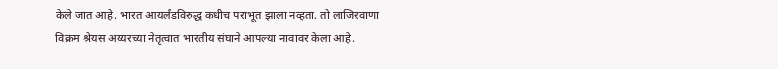केले जात आहे. भारत आयर्लंडविरुद्ध कधीच पराभूत झाला नव्हता. तो लाजिरवाणा विक्रम श्रेयस अय्यरच्या नेतृत्वात भारतीय संघाने आपल्या नावावर केला आहे.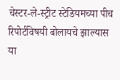चेस्टर-ले-स्ट्रीट स्टेडियमच्या पीच रिपोर्टविषयी बोलायचे झाल्यास या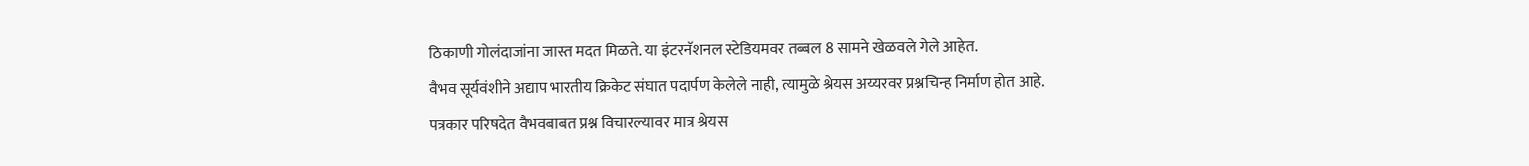ठिकाणी गोलंदाजांना जास्त मदत मिळते. या इंटरनॅशनल स्टेडियमवर तब्बल 8 सामने खेळवले गेले आहेत.
वैभव सूर्यवंशीने अद्याप भारतीय क्रिकेट संघात पदार्पण केलेले नाही, त्यामुळे श्रेयस अय्यरवर प्रश्नचिन्ह निर्माण होत आहे. पत्रकार परिषदेत वैभवबाबत प्रश्न विचारल्यावर मात्र श्रेयस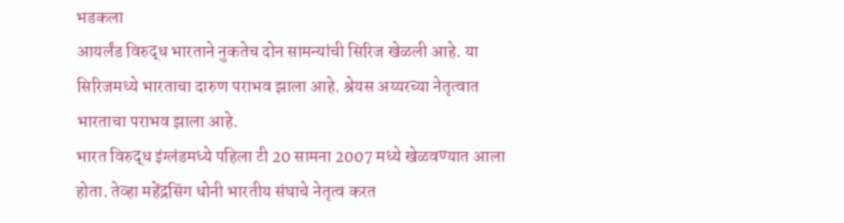भडकला
आयर्लंड विरुद्ध भारताने नुकतेच दोन सामन्यांची सिरिज खेळली आहे. या सिरिजमध्ये भारताचा दारुण पराभव झाला आहे. श्रेयस अय्यरच्या नेतृत्वात भारताचा पराभव झाला आहे.
भारत विरुद्ध इंग्लंडमध्ये पहिला टी 20 सामना 2007 मध्ये खेळवण्यात आला होता. तेव्हा महेंद्रसिंग धोनी भारतीय संघाचे नेतृत्व करत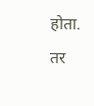होता. तर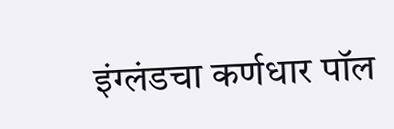इंग्लंडचा कर्णधार पॉल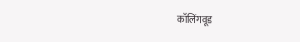कॉलिंगवूड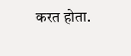करत होता.